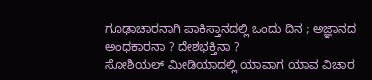ಗೂಢಾಚಾರನಾಗಿ ಪಾಕಿಸ್ತಾನದಲ್ಲಿ ಒಂದು ದಿನ ; ಅಜ್ಞಾನದ ಅಂಧಕಾರನಾ ? ದೇಶಭಕ್ತಿನಾ ?
ಸೋಶಿಯಲ್ ಮೀಡಿಯಾದಲ್ಲಿ ಯಾವಾಗ ಯಾವ ವಿಚಾರ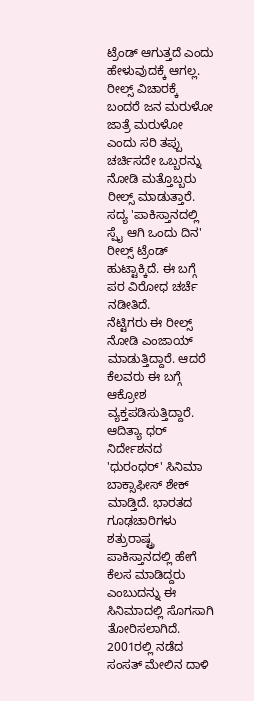ಟ್ರೆಂಡ್ ಆಗುತ್ತದೆ ಎಂದು ಹೇಳುವುದಕ್ಕೆ ಆಗಲ್ಲ. ರೀಲ್ಸ್ ವಿಚಾರಕ್ಕೆ ಬಂದರೆ ಜನ ಮರುಳೋ ಜಾತ್ರೆ ಮರುಳೋ ಎಂದು ಸರಿ ತಪ್ಪು ಚರ್ಚಿಸದೇ ಒಬ್ಬರನ್ನು ನೋಡಿ ಮತ್ತೊಬ್ಬರು ರೀಲ್ಸ್ ಮಾಡುತ್ತಾರೆ. ಸದ್ಯ 'ಪಾಕಿಸ್ತಾನದಲ್ಲಿ ಸ್ಪೈ ಆಗಿ ಒಂದು ದಿನ' ರೀಲ್ಸ್ ಟ್ರೆಂಡ್ ಹುಟ್ಟಾಕ್ಕಿದೆ. ಈ ಬಗ್ಗೆ ಪರ ವಿರೋಧ ಚರ್ಚೆ ನಡೀತಿದೆ.
ನೆಟ್ಟಿಗರು ಈ ರೀಲ್ಸ್ ನೋಡಿ ಎಂಜಾಯ್ ಮಾಡುತ್ತಿದ್ದಾರೆ. ಆದರೆ ಕೆಲವರು ಈ ಬಗ್ಗೆ ಆಕ್ರೋಶ ವ್ಯಕ್ತಪಡಿಸುತ್ತಿದ್ದಾರೆ. ಆದಿತ್ಯಾ ಧರ್ ನಿರ್ದೇಶನದ 'ಧುರಂಧರ್' ಸಿನಿಮಾ ಬಾಕ್ಸಾಫೀಸ್ ಶೇಕ್ ಮಾಡ್ತಿದೆ. ಭಾರತದ ಗೂಢಚಾರಿಗಳು ಶತ್ರುರಾಷ್ಟ್ರ ಪಾಕಿಸ್ತಾನದಲ್ಲಿ ಹೇಗೆ ಕೆಲಸ ಮಾಡಿದ್ದರು ಎಂಬುದನ್ನು ಈ ಸಿನಿಮಾದಲ್ಲಿ ಸೊಗಸಾಗಿ ತೋರಿಸಲಾಗಿದೆ. 2001ರಲ್ಲಿ ನಡೆದ ಸಂಸತ್ ಮೇಲಿನ ದಾಳಿ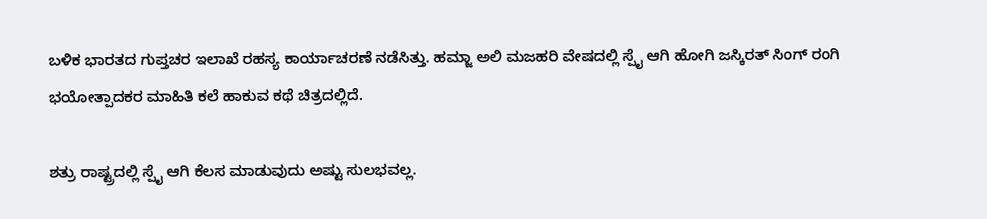ಬಳಿಕ ಭಾರತದ ಗುಪ್ತಚರ ಇಲಾಖೆ ರಹಸ್ಯ ಕಾರ್ಯಾಚರಣೆ ನಡೆಸಿತ್ತು. ಹಮ್ಜಾ ಅಲಿ ಮಜಹರಿ ವೇಷದಲ್ಲಿ ಸ್ಪೈ ಆಗಿ ಹೋಗಿ ಜಸ್ಕಿರತ್ ಸಿಂಗ್ ರಂಗಿ ಭಯೋತ್ಪಾದಕರ ಮಾಹಿತಿ ಕಲೆ ಹಾಕುವ ಕಥೆ ಚಿತ್ರದಲ್ಲಿದೆ.

ಶತ್ರು ರಾಷ್ಟ್ರದಲ್ಲಿ ಸ್ಪೈ ಆಗಿ ಕೆಲಸ ಮಾಡುವುದು ಅಷ್ಟು ಸುಲಭವಲ್ಲ.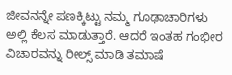ಜೀವನನ್ನೇ ಪಣಕ್ಕಿಟ್ಟು ನಮ್ಮ ಗೂಢಾಚಾರಿಗಳು ಅಲ್ಲಿ ಕೆಲಸ ಮಾಡುತ್ತಾರೆ. ಆದರೆ ಇಂತಹ ಗಂಭೀರ ವಿಚಾರವನ್ನು ರೀಲ್ಸ್ ಮಾಡಿ ತಮಾಷೆ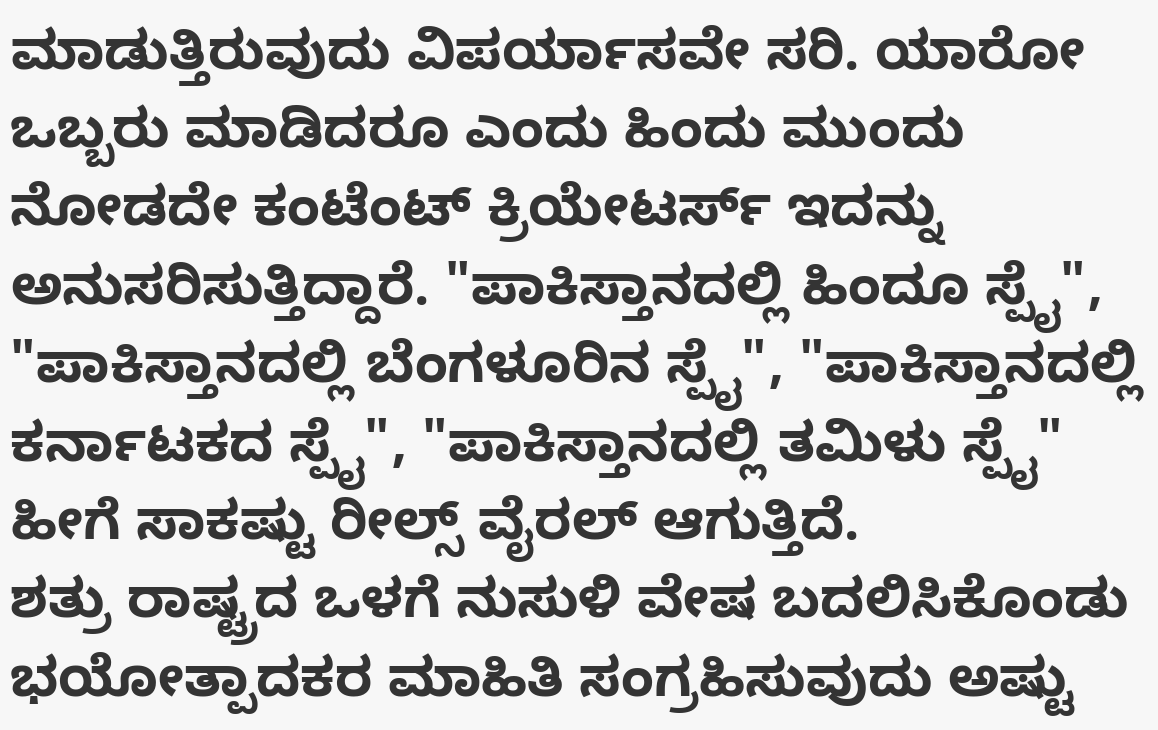ಮಾಡುತ್ತಿರುವುದು ವಿಪರ್ಯಾಸವೇ ಸರಿ. ಯಾರೋ ಒಬ್ಬರು ಮಾಡಿದರೂ ಎಂದು ಹಿಂದು ಮುಂದು ನೋಡದೇ ಕಂಟೆಂಟ್ ಕ್ರಿಯೇಟರ್ಸ್ ಇದನ್ನು ಅನುಸರಿಸುತ್ತಿದ್ದಾರೆ. "ಪಾಕಿಸ್ತಾನದಲ್ಲಿ ಹಿಂದೂ ಸ್ಪೈ", "ಪಾಕಿಸ್ತಾನದಲ್ಲಿ ಬೆಂಗಳೂರಿನ ಸ್ಪೈ", "ಪಾಕಿಸ್ತಾನದಲ್ಲಿ ಕರ್ನಾಟಕದ ಸ್ಪೈ", "ಪಾಕಿಸ್ತಾನದಲ್ಲಿ ತಮಿಳು ಸ್ಪೈ" ಹೀಗೆ ಸಾಕಷ್ಟು ರೀಲ್ಸ್ ವೈರಲ್ ಆಗುತ್ತಿದೆ.
ಶತ್ರು ರಾಷ್ಟ್ರದ ಒಳಗೆ ನುಸುಳಿ ವೇಷ ಬದಲಿಸಿಕೊಂಡು ಭಯೋತ್ಪಾದಕರ ಮಾಹಿತಿ ಸಂಗ್ರಹಿಸುವುದು ಅಷ್ಟು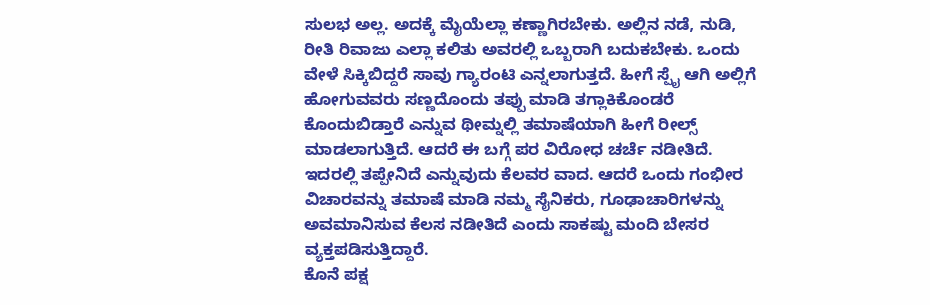ಸುಲಭ ಅಲ್ಲ. ಅದಕ್ಕೆ ಮೈಯೆಲ್ಲಾ ಕಣ್ಣಾಗಿರಬೇಕು. ಅಲ್ಲಿನ ನಡೆ, ನುಡಿ, ರೀತಿ ರಿವಾಜು ಎಲ್ಲಾ ಕಲಿತು ಅವರಲ್ಲಿ ಒಬ್ಬರಾಗಿ ಬದುಕಬೇಕು. ಒಂದು ವೇಳೆ ಸಿಕ್ಕಿಬಿದ್ದರೆ ಸಾವು ಗ್ಯಾರಂಟಿ ಎನ್ನಲಾಗುತ್ತದೆ. ಹೀಗೆ ಸ್ಪೈ ಆಗಿ ಅಲ್ಲಿಗೆ ಹೋಗುವವರು ಸಣ್ಣದೊಂದು ತಪ್ಪು ಮಾಡಿ ತಗ್ಲಾಕಿಕೊಂಡರೆ ಕೊಂದುಬಿಡ್ತಾರೆ ಎನ್ನುವ ಥೀಮ್ನಲ್ಲಿ ತಮಾಷೆಯಾಗಿ ಹೀಗೆ ರೀಲ್ಸ್ ಮಾಡಲಾಗುತ್ತಿದೆ. ಆದರೆ ಈ ಬಗ್ಗೆ ಪರ ವಿರೋಧ ಚರ್ಚೆ ನಡೀತಿದೆ. ಇದರಲ್ಲಿ ತಪ್ಪೇನಿದೆ ಎನ್ನುವುದು ಕೆಲವರ ವಾದ. ಆದರೆ ಒಂದು ಗಂಭೀರ ವಿಚಾರವನ್ನು ತಮಾಷೆ ಮಾಡಿ ನಮ್ಮ ಸೈನಿಕರು, ಗೂಢಾಚಾರಿಗಳನ್ನು ಅವಮಾನಿಸುವ ಕೆಲಸ ನಡೀತಿದೆ ಎಂದು ಸಾಕಷ್ಟು ಮಂದಿ ಬೇಸರ ವ್ಯಕ್ತಪಡಿಸುತ್ತಿದ್ದಾರೆ.
ಕೊನೆ ಪಕ್ಷ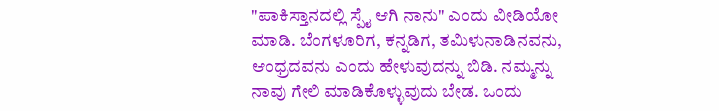"ಪಾಕಿಸ್ತಾನದಲ್ಲಿ ಸ್ಪೈ ಆಗಿ ನಾನು" ಎಂದು ವೀಡಿಯೋ ಮಾಡಿ. ಬೆಂಗಳೂರಿಗ, ಕನ್ನಡಿಗ, ತಮಿಳುನಾಡಿನವನು, ಆಂಧ್ರದವನು ಎಂದು ಹೇಳುವುದನ್ನು ಬಿಡಿ. ನಮ್ಮನ್ನು ನಾವು ಗೇಲಿ ಮಾಡಿಕೊಳ್ಳುವುದು ಬೇಡ. ಒಂದು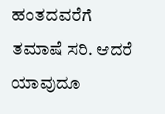ಹಂತದವರೆಗೆ ತಮಾಷೆ ಸರಿ. ಆದರೆ ಯಾವುದೂ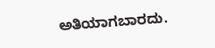ಅತಿಯಾಗಬಾರದು.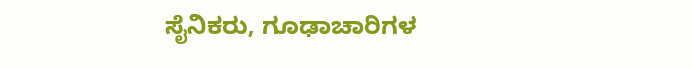ಸೈನಿಕರು, ಗೂಢಾಚಾರಿಗಳ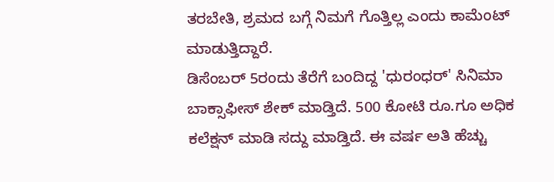ತರಬೇತಿ, ಶ್ರಮದ ಬಗ್ಗೆ ನಿಮಗೆ ಗೊತ್ತಿಲ್ಲ ಎಂದು ಕಾಮೆಂಟ್ ಮಾಡುತ್ತಿದ್ದಾರೆ.
ಡಿಸೆಂಬರ್ 5ರಂದು ತೆರೆಗೆ ಬಂದಿದ್ದ 'ಧುರಂಧರ್' ಸಿನಿಮಾ ಬಾಕ್ಸಾಫೀಸ್ ಶೇಕ್ ಮಾಡ್ತಿದೆ. 500 ಕೋಟಿ ರೂ.ಗೂ ಅಧಿಕ ಕಲೆಕ್ಷನ್ ಮಾಡಿ ಸದ್ದು ಮಾಡ್ತಿದೆ. ಈ ವರ್ಷ ಅತಿ ಹೆಚ್ಚು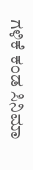ಗಳಿಕೆ ಕಂಡ ಸಿನಿಮಾ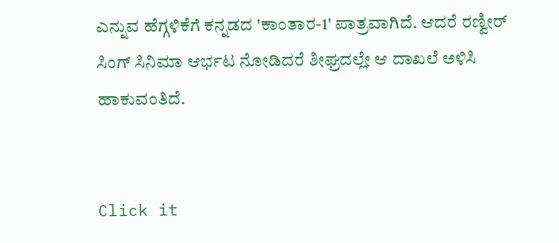ಎನ್ನುವ ಹೆಗ್ಗಳಿಕೆಗೆ ಕನ್ನಡದ 'ಕಾಂತಾರ-1' ಪಾತ್ರವಾಗಿದೆ. ಆದರೆ ರಣ್ವೀರ್ ಸಿಂಗ್ ಸಿನಿಮಾ ಆರ್ಭಟ ನೋಡಿದರೆ ಶೀಘ್ರದಲ್ಲೇ ಆ ದಾಖಲೆ ಅಳಿಸಿ ಹಾಕುವಂತಿದೆ.


Click it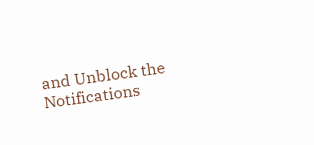and Unblock the Notifications